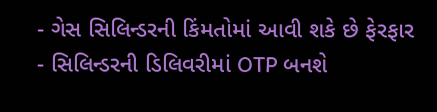- ગેસ સિલિન્ડરની કિંમતોમાં આવી શકે છે ફેરફાર
- સિલિન્ડરની ડિલિવરીમાં OTP બનશે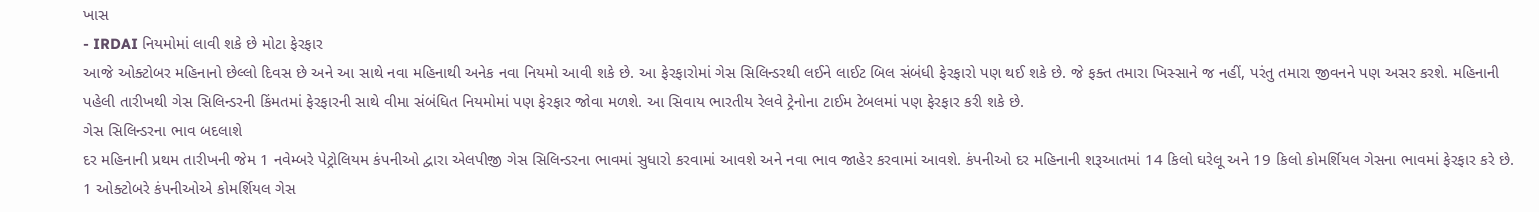ખાસ
- IRDAI નિયમોમાં લાવી શકે છે મોટા ફેરફાર
આજે ઓક્ટોબર મહિનાનો છેલ્લો દિવસ છે અને આ સાથે નવા મહિનાથી અનેક નવા નિયમો આવી શકે છે. આ ફેરફારોમાં ગેસ સિલિન્ડરથી લઈને લાઈટ બિલ સંબંધી ફેરફારો પણ થઈ શકે છે. જે ફક્ત તમારા ખિસ્સાને જ નહીં, પરંતુ તમારા જીવનને પણ અસર કરશે. મહિનાની પહેલી તારીખથી ગેસ સિલિન્ડરની કિંમતમાં ફેરફારની સાથે વીમા સંબંધિત નિયમોમાં પણ ફેરફાર જોવા મળશે. આ સિવાય ભારતીય રેલવે ટ્રેનોના ટાઈમ ટેબલમાં પણ ફેરફાર કરી શકે છે.
ગેસ સિલિન્ડરના ભાવ બદલાશે
દર મહિનાની પ્રથમ તારીખની જેમ 1 નવેમ્બરે પેટ્રોલિયમ કંપનીઓ દ્વારા એલપીજી ગેસ સિલિન્ડરના ભાવમાં સુધારો કરવામાં આવશે અને નવા ભાવ જાહેર કરવામાં આવશે. કંપનીઓ દર મહિનાની શરૂઆતમાં 14 કિલો ઘરેલૂ અને 19 કિલો કોમર્શિયલ ગેસના ભાવમાં ફેરફાર કરે છે. 1 ઓક્ટોબરે કંપનીઓએ કોમર્શિયલ ગેસ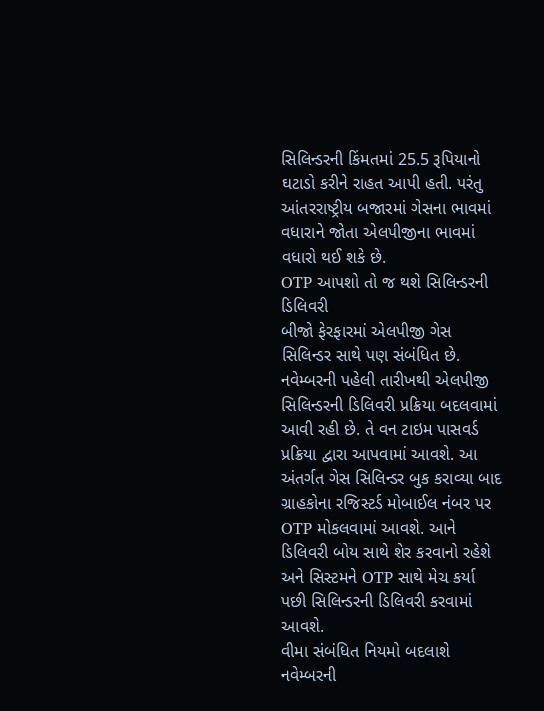સિલિન્ડરની કિંમતમાં 25.5 રૂપિયાનો ઘટાડો કરીને રાહત આપી હતી. પરંતુ આંતરરાષ્ટ્રીય બજારમાં ગેસના ભાવમાં વધારાને જોતા એલપીજીના ભાવમાં વધારો થઈ શકે છે.
OTP આપશો તો જ થશે સિલિન્ડરની ડિલિવરી
બીજો ફેરફારમાં એલપીજી ગેસ સિલિન્ડર સાથે પણ સંબંધિત છે. નવેમ્બરની પહેલી તારીખથી એલપીજી સિલિન્ડરની ડિલિવરી પ્રક્રિયા બદલવામાં આવી રહી છે. તે વન ટાઇમ પાસવર્ડ પ્રક્રિયા દ્વારા આપવામાં આવશે. આ અંતર્ગત ગેસ સિલિન્ડર બુક કરાવ્યા બાદ ગ્રાહકોના રજિસ્ટર્ડ મોબાઈલ નંબર પર OTP મોકલવામાં આવશે. આને ડિલિવરી બોય સાથે શેર કરવાનો રહેશે અને સિસ્ટમને OTP સાથે મેચ કર્યા પછી સિલિન્ડરની ડિલિવરી કરવામાં આવશે.
વીમા સંબંધિત નિયમો બદલાશે
નવેમ્બરની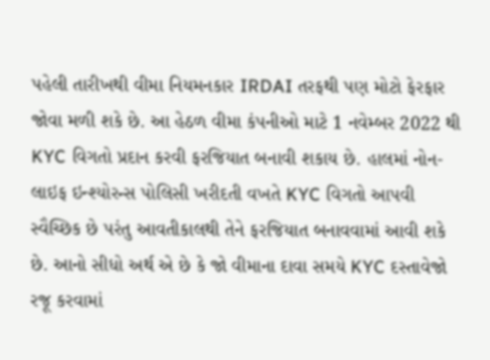પહેલી તારીખથી વીમા નિયમનકાર IRDAI તરફથી પણ મોટો ફેરફાર જોવા મળી શકે છે. આ હેઠળ વીમા કંપનીઓ માટે 1 નવેમ્બર 2022 થી KYC વિગતો પ્રદાન કરવી ફરજિયાત બનાવી શકાય છે. હાલમાં નોન-લાઇફ ઇન્શ્યોરન્સ પોલિસી ખરીદતી વખતે KYC વિગતો આપવી સ્વૈચ્છિક છે પરંતુ આવતીકાલથી તેને ફરજિયાત બનાવવામાં આવી શકે છે. આનો સીધો અર્થ એ છે કે જો વીમાના દાવા સમયે KYC દસ્તાવેજો રજૂ કરવામાં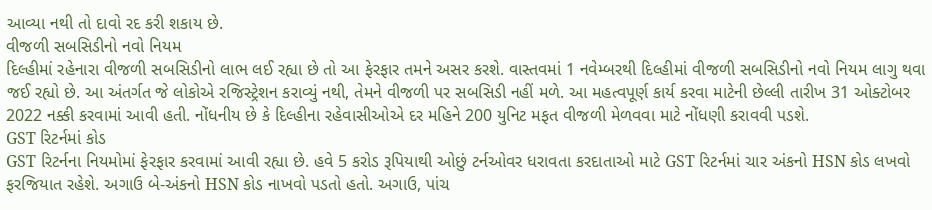આવ્યા નથી તો દાવો રદ કરી શકાય છે.
વીજળી સબસિડીનો નવો નિયમ
દિલ્હીમાં રહેનારા વીજળી સબસિડીનો લાભ લઈ રહ્યા છે તો આ ફેરફાર તમને અસર કરશે. વાસ્તવમાં 1 નવેમ્બરથી દિલ્હીમાં વીજળી સબસિડીનો નવો નિયમ લાગુ થવા જઈ રહ્યો છે. આ અંતર્ગત જે લોકોએ રજિસ્ટ્રેશન કરાવ્યું નથી, તેમને વીજળી પર સબસિડી નહીં મળે. આ મહત્વપૂર્ણ કાર્ય કરવા માટેની છેલ્લી તારીખ 31 ઓક્ટોબર 2022 નક્કી કરવામાં આવી હતી. નોંધનીય છે કે દિલ્હીના રહેવાસીઓએ દર મહિને 200 યુનિટ મફત વીજળી મેળવવા માટે નોંધણી કરાવવી પડશે.
GST રિટર્નમાં કોડ
GST રિટર્નના નિયમોમાં ફેરફાર કરવામાં આવી રહ્યા છે. હવે 5 કરોડ રૂપિયાથી ઓછું ટર્નઓવર ધરાવતા કરદાતાઓ માટે GST રિટર્નમાં ચાર અંકનો HSN કોડ લખવો ફરજિયાત રહેશે. અગાઉ બે-અંકનો HSN કોડ નાખવો પડતો હતો. અગાઉ, પાંચ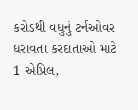કરોડથી વધુનું ટર્નઓવર ધરાવતા કરદાતાઓ માટે 1 એપ્રિલ,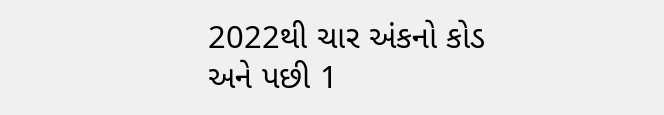2022થી ચાર અંકનો કોડ અને પછી 1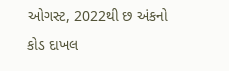ઓગસ્ટ, 2022થી છ અંકનો કોડ દાખલ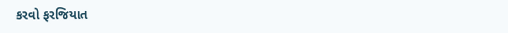કરવો ફરજિયાત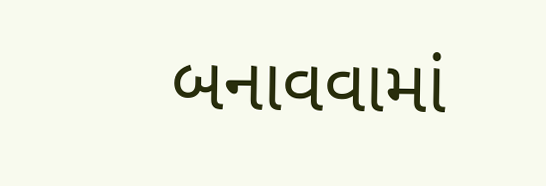બનાવવામાં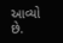આવ્યો છે.